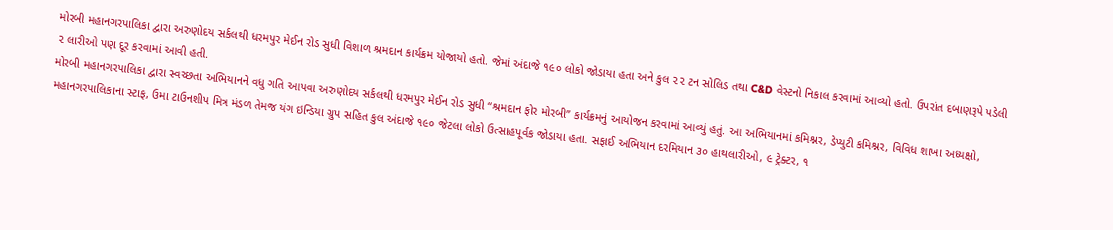મોરબી મહાનગરપાલિકા દ્વારા અરુણોદય સર્કલથી ધરમપુર મેઈન રોડ સુધી વિશાળ શ્રમદાન કાર્યક્રમ યોજાયો હતો. જેમાં અંદાજે ૧૯૦ લોકો જોડાયા હતા અને કુલ ૨૨ ટન સોલિડ તથા C&D વેસ્ટનો નિકાલ કરવામાં આવ્યો હતો. ઉપરાંત દબાણરૂપે પડેલી ૨ લારીઓ પણ દૂર કરવામાં આવી હતી.
મોરબી મહાનગરપાલિકા દ્વારા સ્વચ્છતા અભિયાનને વધુ ગતિ આપવા અરુણોદય સર્કલથી ધરમપુર મેઈન રોડ સુધી “શ્રમદાન ફોર મોરબી” કાર્યક્રમનું આયોજન કરવામાં આવ્યું હતું. આ અભિયાનમાં કમિશ્નર, ડેપ્યુટી કમિશ્નર, વિવિધ શાખા અધ્યક્ષો, મહાનગરપાલિકાના સ્ટાફ, ઉમા ટાઉનશીપ મિત્ર મંડળ તેમજ યંગ ઇન્ડિયા ગ્રુપ સહિત કુલ અંદાજે ૧૯૦ જેટલા લોકો ઉત્સાહપૂર્વક જોડાયા હતા. સફાઈ અભિયાન દરમિયાન ૩૦ હાથલારીઓ, ૯ ટ્રેક્ટર, ૧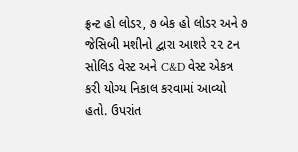ફ્રન્ટ હો લોડર, ૭ બેક હો લોડર અને ૭ જેસિબી મશીનો દ્વારા આશરે ૨૨ ટન સોલિડ વેસ્ટ અને C&D વેસ્ટ એકત્ર કરી યોગ્ય નિકાલ કરવામાં આવ્યો હતો. ઉપરાંત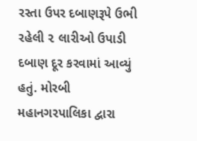રસ્તા ઉપર દબાણરૂપે ઉભી રહેલી ૨ લારીઓ ઉપાડી દબાણ દૂર કરવામાં આવ્યું હતું. મોરબી મહાનગરપાલિકા દ્વારા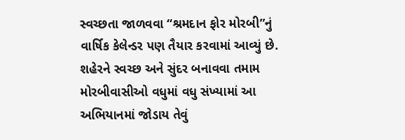સ્વચ્છતા જાળવવા “શ્રમદાન ફોર મોરબી”નું વાર્ષિક કેલેન્ડર પણ તૈયાર કરવામાં આવ્યું છે. શહેરને સ્વચ્છ અને સુંદર બનાવવા તમામ મોરબીવાસીઓ વધુમાં વધુ સંખ્યામાં આ અભિયાનમાં જોડાય તેવું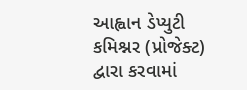આહ્વાન ડેપ્યુટી કમિશ્નર (પ્રોજેક્ટ) દ્વારા કરવામાં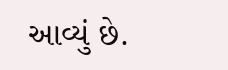આવ્યું છે.